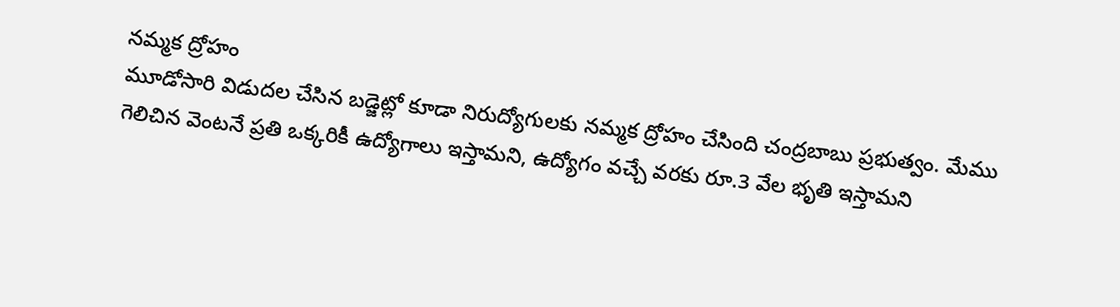నమ్మక ద్రోహం
మూడోసారి విడుదల చేసిన బడ్జెట్లో కూడా నిరుద్యోగులకు నమ్మక ద్రోహం చేసింది చంద్రబాబు ప్రభుత్వం. మేము గెలిచిన వెంటనే ప్రతి ఒక్కరికీ ఉద్యోగాలు ఇస్తామని, ఉద్యోగం వచ్చే వరకు రూ.3 వేల భృతి ఇస్తామని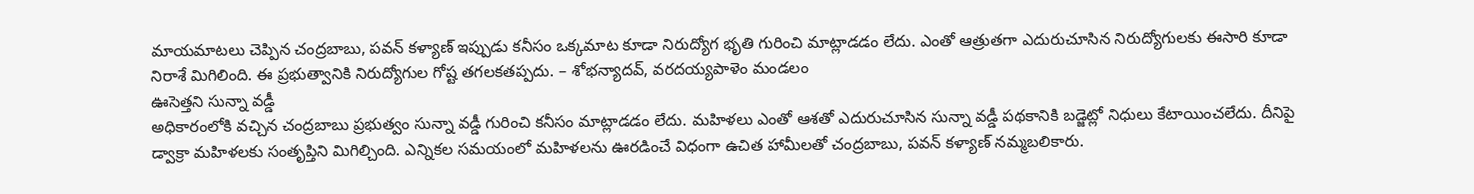మాయమాటలు చెప్పిన చంద్రబాబు, పవన్ కళ్యాణ్ ఇప్పుడు కనీసం ఒక్కమాట కూడా నిరుద్యోగ భృతి గురించి మాట్లాడడం లేదు. ఎంతో ఆత్రుతగా ఎదురుచూసిన నిరుద్యోగులకు ఈసారి కూడా నిరాశే మిగిలింది. ఈ ప్రభుత్వానికి నిరుద్యోగుల గోష్ట తగలకతప్పదు. – శోభన్యాదవ్, వరదయ్యపాళెం మండలం
ఊసెత్తని సున్నా వడ్డీ
అధికారంలోకి వచ్చిన చంద్రబాబు ప్రభుత్వం సున్నా వడ్డీ గురించి కనీసం మాట్లాడడం లేదు. మహిళలు ఎంతో ఆశతో ఎదురుచూసిన సున్నా వడ్డీ పథకానికి బడ్జెట్లో నిధులు కేటాయించలేదు. దీనిపై డ్వాక్రా మహిళలకు సంతృప్తిని మిగిల్చింది. ఎన్నికల సమయంలో మహిళలను ఊరడించే విధంగా ఉచిత హామీలతో చంద్రబాబు, పవన్ కళ్యాణ్ నమ్మబలికారు.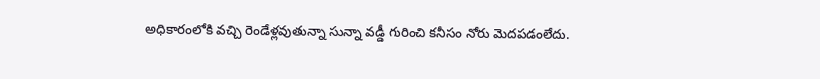అధికారంలోకి వచ్చి రెండేళ్లవుతున్నా సున్నా వడ్డీ గురించి కనీసం నోరు మెదపడంలేదు.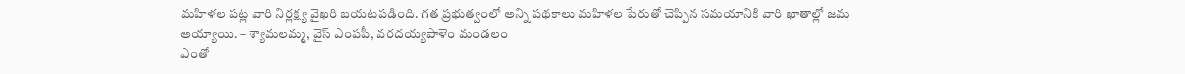మహిళల పట్ల వారి నిర్లక్ష్య వైఖరి బయటపడింది. గత ప్రభుత్వంలో అన్ని పథకాలు మహిళల పేరుతో చెప్పిన సమయానికి వారి ఖాతాల్లో జమ అయ్యాయి. – శ్యామలమ్మ, వైస్ ఎంపపీ, వరదయ్యపాళెం మండలం
ఎంతో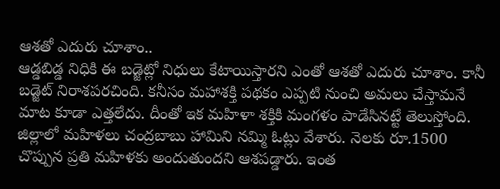ఆశతో ఎదురు చూశాం..
ఆడ్డబిడ్డ నిధికి ఈ బడ్జెట్లో నిధులు కేటాయిస్తారని ఎంతో ఆశతో ఎదురు చూశాం. కానీ బడ్జెట్ నిరాశపరచింది. కనీసం మహాశక్తి పథకం ఎప్పటి నుంచి అమలు చేస్తామనే మాట కూడా ఎత్తలేదు. దీంతో ఇక మహిళా శక్తికి మంగళం పాడేసినట్టే తెలుస్తోంది. జిల్లాలో మహిళలు చంద్రబాబు హామిని నమ్మి ఓట్లు వేశారు. నెలకు రూ.1500 చొప్పున ప్రతి మహిళకు అందుతుందని ఆశపడ్డారు. ఇంత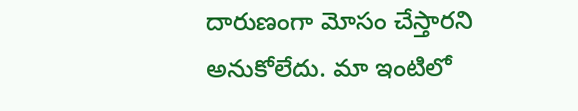దారుణంగా మోసం చేస్తారని అనుకోలేదు. మా ఇంటిలో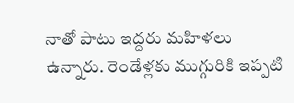నాతో పాటు ఇద్దరు మహిళలు ఉన్నారు. రెండేళ్లకు ముగ్గురికి ఇప్పటి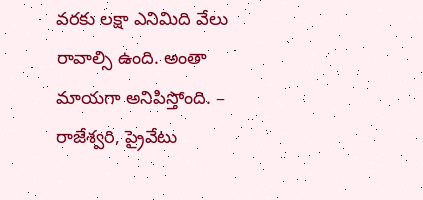వరకు లక్షా ఎనిమిది వేలు రావాల్సి ఉంది. అంతా మాయగా అనిపిస్తోంది. – రాజేశ్వరి, ప్రైవేటు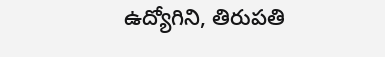ఉద్యోగిని, తిరుపతి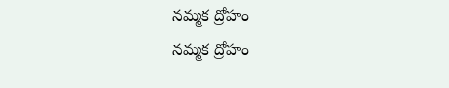నమ్మక ద్రోహం
నమ్మక ద్రోహం